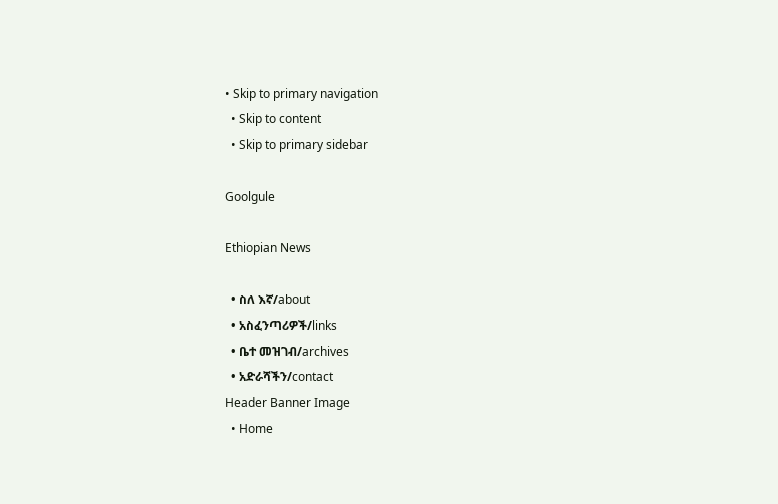• Skip to primary navigation
  • Skip to content
  • Skip to primary sidebar

Goolgule

Ethiopian News

  • ስለ እኛ/about
  • አስፈንጣሪዎች/links
  • ቤተ መዝገብ/archives
  • አድራሻችን/contact
Header Banner Image
  • Home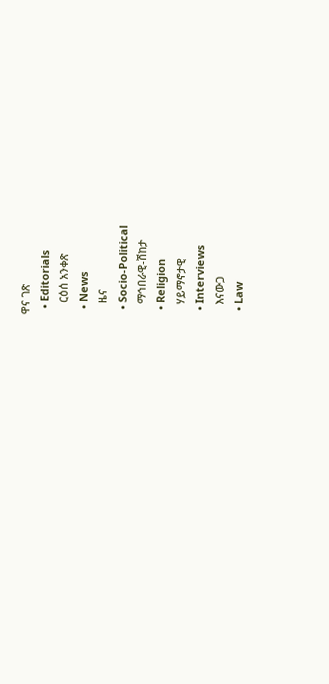ዋና ገጽ
  • Editorials
    ርዕሰ አንቀጽ
  • News
    ዜና
  • Socio-Political
    ማኅበራዊ-ሽከታ
  • Religion
    ሃይማኖታዊ
  • Interviews
    እናውጋ
  • Law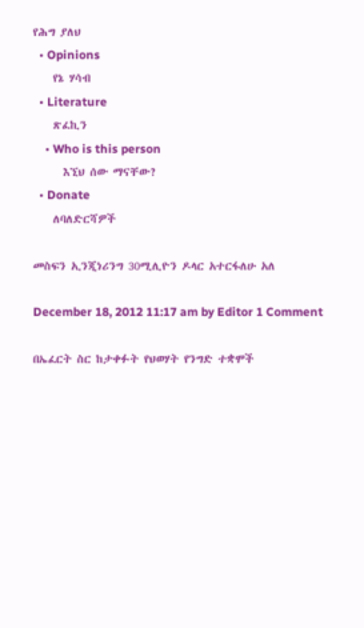የሕግ ያለህ
  • Opinions
    የኔ ሃሳብ
  • Literature
    ጽፈኪን
    • Who is this person
      እኚህ ሰው ማናቸው?
  • Donate
    ለባለድርሻዎች

መስፍን ኢንጂነሪንግ 30ሚሊዮን ዶላር አተርፋለሁ አለ

December 18, 2012 11:17 am by Editor 1 Comment

በኤፈርት ስር ከታቀፉት የህወሃት የንግድ ተቋሞች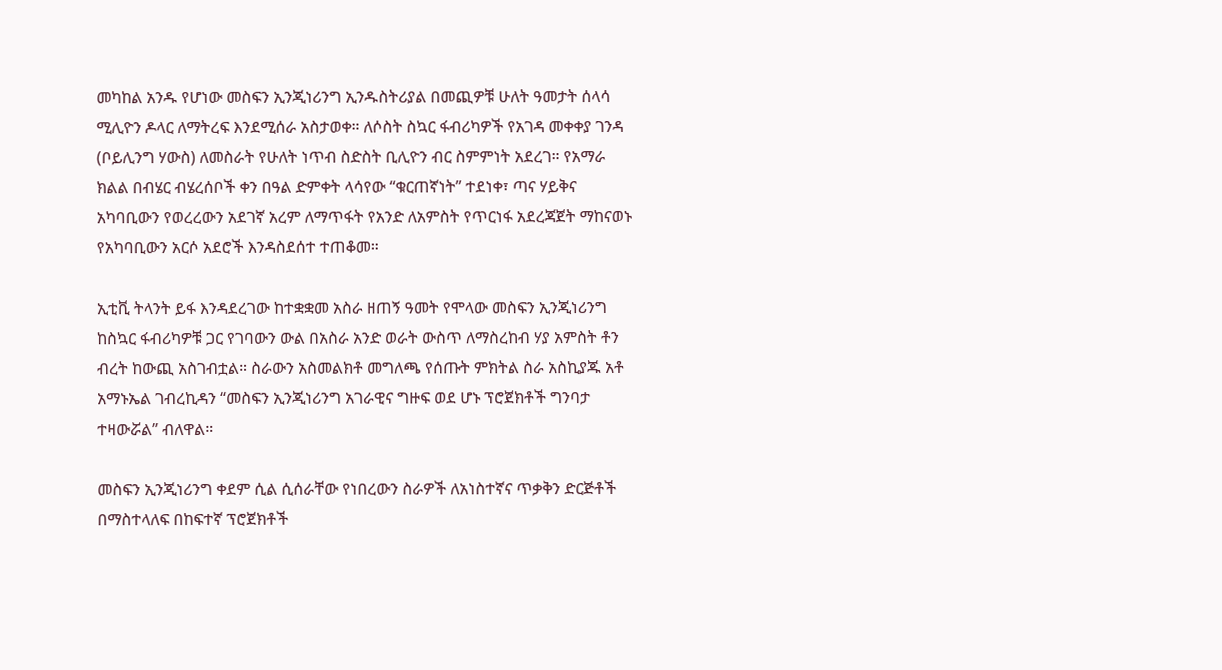መካከል አንዱ የሆነው መስፍን ኢንጂነሪንግ ኢንዱስትሪያል በመጪዎቹ ሁለት ዓመታት ሰላሳ ሚሊዮን ዶላር ለማትረፍ እንደሚሰራ አስታወቀ። ለሶስት ስኳር ፋብሪካዎች የአገዳ መቀቀያ ገንዳ (ቦይሊንግ ሃውስ) ለመስራት የሁለት ነጥብ ስድስት ቢሊዮን ብር ስምምነት አደረገ። የአማራ ክልል በብሄር ብሄረሰቦች ቀን በዓል ድምቀት ላሳየው “ቁርጠኛነት” ተደነቀ፣ ጣና ሃይቅና አካባቢውን የወረረውን አደገኛ አረም ለማጥፋት የአንድ ለአምስት የጥርነፋ አደረጃጀት ማከናወኑ የአካባቢውን አርሶ አደሮች እንዳስደሰተ ተጠቆመ።

ኢቲቪ ትላንት ይፋ እንዳደረገው ከተቋቋመ አስራ ዘጠኝ ዓመት የሞላው መስፍን ኢንጂነሪንግ ከስኳር ፋብሪካዎቹ ጋር የገባውን ውል በአስራ አንድ ወራት ውስጥ ለማስረከብ ሃያ አምስት ቶን ብረት ከውጪ አስገብቷል። ስራውን አስመልክቶ መግለጫ የሰጡት ምክትል ስራ አስኪያጁ አቶ አማኑኤል ገብረኪዳን “መስፍን ኢንጂነሪንግ አገራዊና ግዙፍ ወደ ሆኑ ፕሮጀክቶች ግንባታ ተዛውሯል” ብለዋል።

መስፍን ኢንጂነሪንግ ቀደም ሲል ሲሰራቸው የነበረውን ስራዎች ለአነስተኛና ጥቃቅን ድርጅቶች በማስተላለፍ በከፍተኛ ፕሮጀክቶች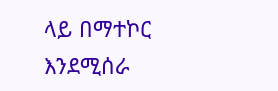ላይ በማተኮር እንደሚሰራ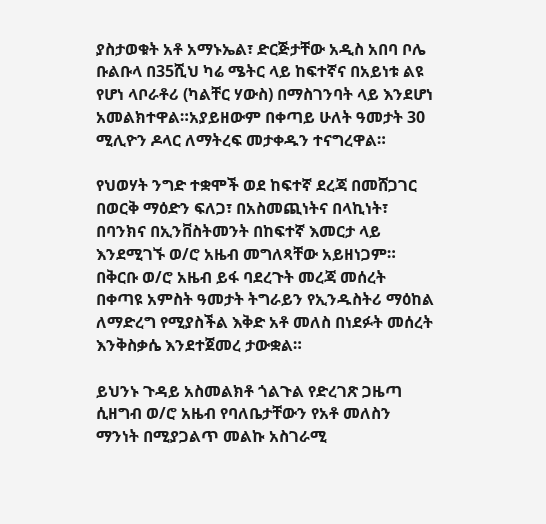ያስታወቁት አቶ አማኑኤል፣ ድርጅታቸው አዲስ አበባ ቦሌ ቡልቡላ በ35ሺህ ካሬ ሜትር ላይ ከፍተኛና በአይነቱ ልዩ የሆነ ላቦራቶሪ (ካልቸር ሃውስ) በማስገንባት ላይ እንደሆነ አመልክተዋል።አያይዘውም በቀጣይ ሁለት ዓመታት 30 ሚሊዮን ዶላር ለማትረፍ መታቀዱን ተናግረዋል።

የህወሃት ንግድ ተቋሞች ወደ ከፍተኛ ደረጃ በመሸጋገር በወርቅ ማዕድን ፍለጋ፣ በአስመጪነትና በላኪነት፣ በባንክና በኢንቨስትመንት በከፍተኛ እመርታ ላይ እንደሚገኙ ወ/ሮ አዜብ መግለጻቸው አይዘነጋም። በቅርቡ ወ/ሮ አዜብ ይፋ ባደረጉት መረጃ መሰረት በቀጣዩ አምስት ዓመታት ትግራይን የኢንዱስትሪ ማዕከል ለማድረግ የሚያስችል እቅድ አቶ መለስ በነደፉት መሰረት እንቅስቃሴ እንደተጀመረ ታውቋል።

ይህንኑ ጉዳይ አስመልክቶ ጎልጉል የድረገጽ ጋዜጣ ሲዘግብ ወ/ሮ አዜብ የባለቤታቸውን የአቶ መለስን ማንነት በሚያጋልጥ መልኩ አስገራሚ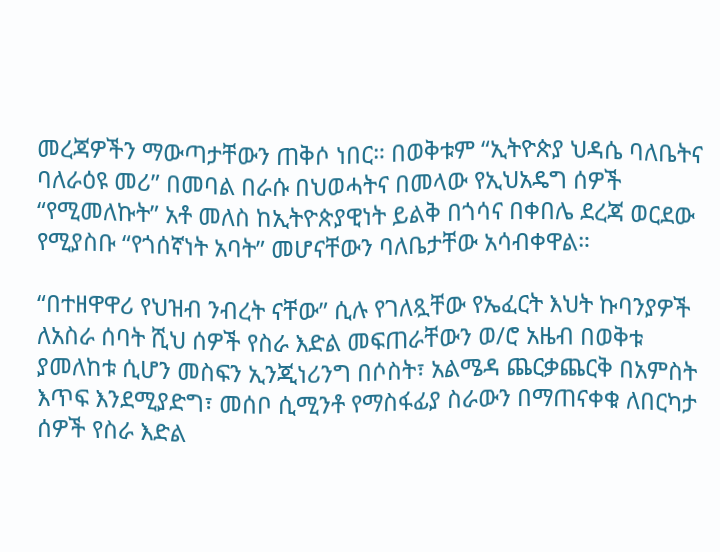መረጃዎችን ማውጣታቸውን ጠቅሶ ነበር። በወቅቱም “ኢትዮጵያ ህዳሴ ባለቤትና ባለራዕዩ መሪ” በመባል በራሱ በህወሓትና በመላው የኢህአዴግ ሰዎች “የሚመለኩት” አቶ መለስ ከኢትዮጵያዊነት ይልቅ በጎሳና በቀበሌ ደረጃ ወርደው የሚያስቡ “የጎሰኛነት አባት” መሆናቸውን ባለቤታቸው አሳብቀዋል።

“በተዘዋዋሪ የህዝብ ንብረት ናቸው” ሲሉ የገለጿቸው የኤፈርት እህት ኩባንያዎች ለአስራ ሰባት ሺህ ሰዎች የስራ እድል መፍጠራቸውን ወ/ሮ አዜብ በወቅቱ ያመለከቱ ሲሆን መስፍን ኢንጂነሪንግ በሶስት፣ አልሜዳ ጨርቃጨርቅ በአምስት እጥፍ እንደሚያድግ፣ መሰቦ ሲሚንቶ የማስፋፊያ ስራውን በማጠናቀቁ ለበርካታ ሰዎች የስራ እድል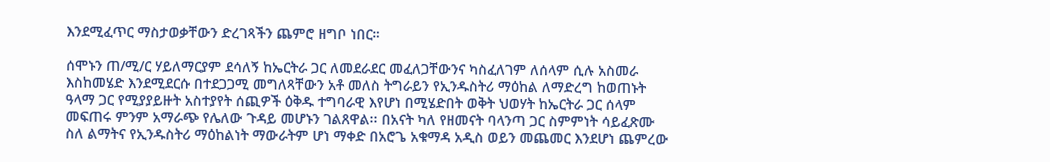እንደሚፈጥር ማስታወቃቸውን ድረገጻችን ጨምሮ ዘግቦ ነበር።

ሰሞኑን ጠ/ሚ/ር ሃይለማርያም ደሳለኝ ከኤርትራ ጋር ለመደራደር መፈለጋቸውንና ካስፈለገም ለሰላም ሲሉ አስመራ እስከመሄድ እንደሚደርሱ በተደጋጋሚ መግለጻቸውን አቶ መለስ ትግራይን የኢንዱስትሪ ማዕከል ለማድረግ ከወጠኑት ዓላማ ጋር የሚያያይዙት አስተያየት ሰጪዎች ዕቅዱ ተግባራዊ እየሆነ በሚሄድበት ወቅት ህወሃት ከኤርትራ ጋር ሰላም መፍጠሩ ምንም አማራጭ የሌለው ጉዳይ መሆኑን ገልጸዋል፡፡ በአናት ካለ የዘመናት ባላንጣ ጋር ስምምነት ሳይፈጽሙ ስለ ልማትና የኢንዱስትሪ ማዕከልነት ማውራትም ሆነ ማቀድ በአሮጌ አቁማዳ አዲስ ወይን መጨመር እንደሆነ ጨምረው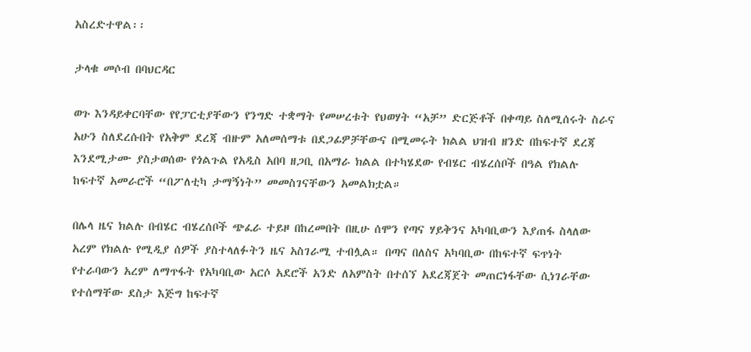አስረድተዋል፡፡

ታላቁ መሶብ በባህርዳር

ወጉ እንዳይቀርባቸው የየፓርቲያቸውን የንግድ ተቋማት የመሠረቱት የህወሃት “አቻ” ድርጅቶች በቀጣይ ስለሚሰሩት ስራና አሁን ስለደረሱበት የአቅም ደረጃ ብዙም አለመሰማቱ በደጋፊዎቻቸውና በሚመሩት ክልል ህዝብ ዘንድ በከፍተኛ ደረጃ እንደሚታሙ ያስታወሰው የጎልጉል የአዲስ አበባ ዘጋቢ በአማራ ክልል በተካሄደው የብሄር ብሄረሰቦች በዓል የክልሉ ከፍተኛ አመራሮች “በፖለቲካ ታማኝነት” መመስገናቸውን አመልክቷል።

በሌላ ዜና ክልሉ በብሄር ብሄረሰቦች ጭፈራ ተይዞ በከረመበት በዚሁ ሰሞን የጣና ሃይቅንና አካባቢውን እያጠፋ ስላለው አረም የክልሉ የሚዲያ ሰዎች ያስተላለፉትን ዜና አስገራሚ ተብሏል። በጣና በለስና አካባቢው በከፍተኛ ፍጥነት የተራባውን አረም ለማጥፋት የአካባቢው አርሶ አደሮች አንድ ለአምስት በተሰኘ አደረጃጀት መጠርነፋቸው ሲነገራቸው የተሰማቸው ደስታ እጅግ ከፍተኛ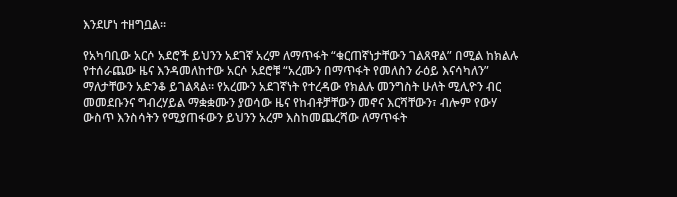እንደሆነ ተዘግቧል።

የአካባቢው አርሶ አደሮች ይህንን አደገኛ አረም ለማጥፋት “ቁርጠኛነታቸውን ገልጸዋል” በሚል ከክልሉ የተሰራጨው ዜና እንዳመለከተው አርሶ አደሮቹ “አረሙን በማጥፋት የመለስን ራዕይ እናሳካለን” ማለታቸውን አድንቆ ይገልጻል። የአረሙን አደገኛነት የተረዳው የክልሉ መንግስት ሁለት ሚሊዮን ብር መመደቡንና ግብረሃይል ማቋቋሙን ያወሳው ዜና የከብቶቻቸውን መኖና እርሻቸውን፣ ብሎም የውሃ ውስጥ እንስሳትን የሚያጠፋውን ይህንን አረም እስከመጨረሻው ለማጥፋት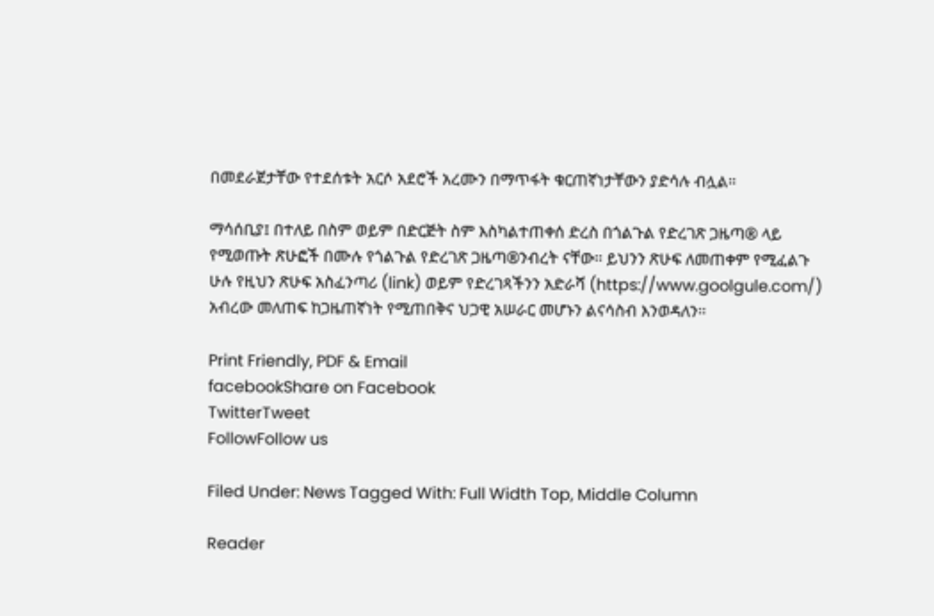በመደራጀታቸው የተደሰቱት አርሶ አደሮች አረሙን በማጥፋት ቁርጠኛነታቸውን ያድሳሉ ብሏል።

ማሳሰቢያ፤ በተለይ በስም ወይም በድርጅት ስም እስካልተጠቀሰ ድረስ በጎልጉል የድረገጽ ጋዜጣ® ላይ የሚወጡት ጽሁፎች በሙሉ የጎልጉል የድረገጽ ጋዜጣ®ንብረት ናቸው፡፡ ይህንን ጽሁፍ ለመጠቀም የሚፈልጉ ሁሉ የዚህን ጽሁፍ አስፈንጣሪ (link) ወይም የድረገጻችንን አድራሻ (https://www.goolgule.com/) አብረው መለጠፍ ከጋዜጠኛነት የሚጠበቅና ህጋዊ አሠራር መሆኑን ልናሳስብ እንወዳለን፡፡

Print Friendly, PDF & Email
facebookShare on Facebook
TwitterTweet
FollowFollow us

Filed Under: News Tagged With: Full Width Top, Middle Column

Reader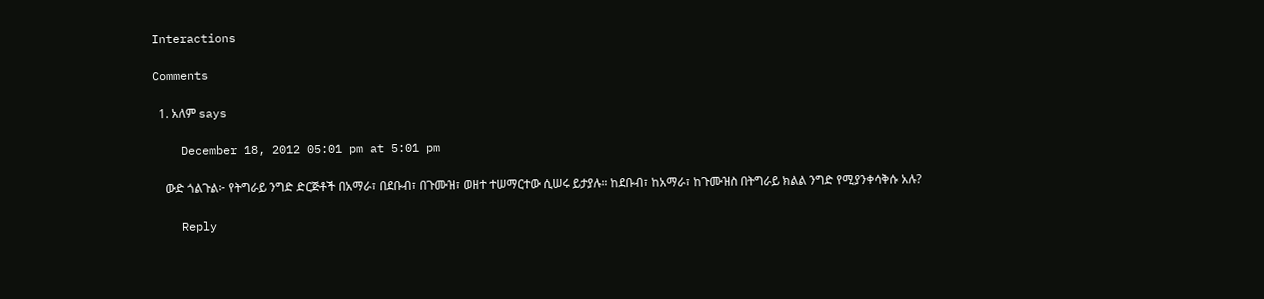Interactions

Comments

  1. አለም says

    December 18, 2012 05:01 pm at 5:01 pm

    ውድ ጎልጉል፦ የትግራይ ንግድ ድርጅቶች በአማራ፣ በደቡብ፣ በጉሙዝ፣ ወዘተ ተሠማርተው ሲሠሩ ይታያሉ። ከደቡብ፣ ከአማራ፣ ከጉሙዝስ በትግራይ ክልል ንግድ የሚያንቀሳቅሱ አሉ?

    Reply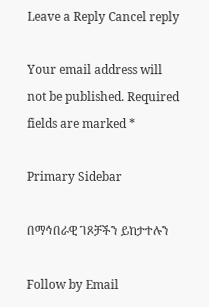Leave a Reply Cancel reply

Your email address will not be published. Required fields are marked *

Primary Sidebar

በማኅበራዊ ገጾቻችን ይከታተሉን

Follow by Email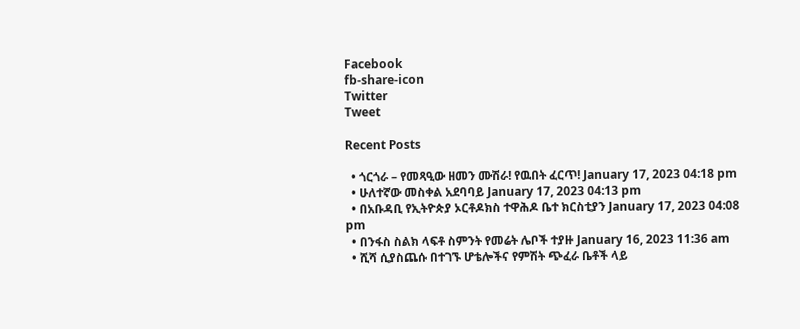Facebook
fb-share-icon
Twitter
Tweet

Recent Posts

  • ጎርጎራ – የመጻዒው ዘመን ሙሽራ! የዉበት ፈርጥ! January 17, 2023 04:18 pm
  • ሁለተኛው መስቀል አደባባይ January 17, 2023 04:13 pm
  • በአቡዳቢ የኢትዮጵያ ኦርቶዶክስ ተዋሕዶ ቤተ ክርስቲያን January 17, 2023 04:08 pm
  • በንፋስ ስልክ ላፍቶ ስምንት የመሬት ሌቦች ተያዙ January 16, 2023 11:36 am
  • ሺሻ ሲያስጨሱ በተገኙ ሆቴሎችና የምሽት ጭፈራ ቤቶች ላይ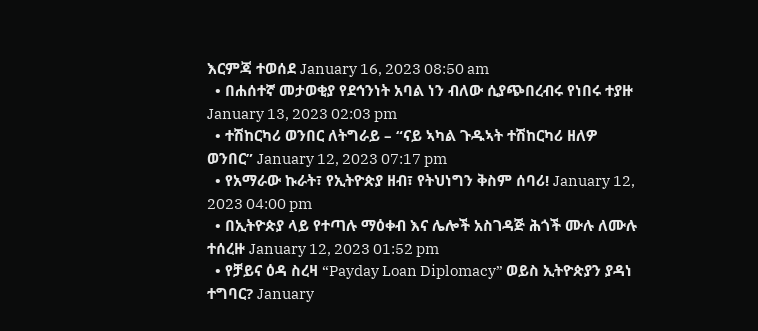እርምጃ ተወሰደ January 16, 2023 08:50 am
  • በሐሰተኛ መታወቂያ የደኅንነት አባል ነን ብለው ሲያጭበረብሩ የነበሩ ተያዙ January 13, 2023 02:03 pm
  • ተሽከርካሪ ወንበር ለትግራይ – “ናይ ኣካል ጉዱኣት ተሽከርካሪ ዘለዎ ወንበር” January 12, 2023 07:17 pm
  • የአማራው ኩራት፣ የኢትዮጵያ ዘብ፣ የትህነግን ቅስም ሰባሪ! January 12, 2023 04:00 pm
  • በኢትዮጵያ ላይ የተጣሉ ማዕቀብ እና ሌሎች አስገዳጅ ሕጎች ሙሉ ለሙሉ ተሰረዙ January 12, 2023 01:52 pm
  • የቻይና ዕዳ ስረዛ “Payday Loan Diplomacy” ወይስ ኢትዮጵያን ያዳነ ተግባር? January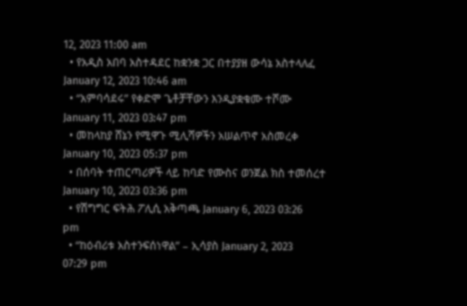12, 2023 11:00 am
  • የአዲስ አበባ አስተዳደር ከቋንቋ ጋር በተያያዘ ውሳኔ አስተላለፈ January 12, 2023 10:46 am
  • “አምባሳደሩ” የቀድሞ ጌቶቻቸውን እንዲያቋቁሙ ተሾሙ January 11, 2023 03:47 pm
  • መከላከያ ሸኔን የሚዋጉ ሚሊሻዎችን አሠልጥኖ አስመረቀ January 10, 2023 05:37 pm
  • በሰባት ተጠርጣሪዎች ላይ ከባድ የሙስና ወንጀል ክስ ተመሰረተ January 10, 2023 03:36 pm
  • የሽግግር ፍትሕ ፖሊሲ አቅጣጫ January 6, 2023 03:26 pm
  • “ከዕብሪቱ አስተንፍሰነዋል” – ኢሳያስ January 2, 2023 07:29 pm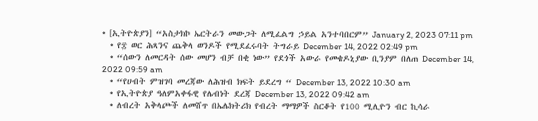• [ኢትዮጵያን] “አስታክኮ ኤርትራን መውጋት ለሚፈልግ ኃይል አንተባበርም” January 2, 2023 07:11 pm
  • የ፰ ወር ሕጻንና ጨቅላ ወንዶች የሚደፈሩባት ትግራይ December 14, 2022 02:49 pm
  • “ሰውን ለመርዳት ሰው መሆን ብቻ በቂ ነው” የደጎች አውራ የመቄዶኒያው ቢንያም በለጠ December 14, 2022 09:59 am
  • “የሀብት ምዝገባ መረጃው ለሕዝብ ክፍት ይደረግ “ December 13, 2022 10:30 am
  • የኢትዮጵያ ዓለምአቀፋዊ የሌብነት ደረጃ December 13, 2022 09:42 am
  • ለብረት አቅላጮች ለመሸጥ በኤሌክትሪክ የብረት ማማዎች ስርቆት የ100 ሚሊዮን ብር ኪሳራ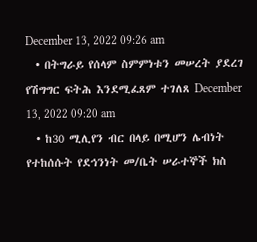December 13, 2022 09:26 am
  • በትግራይ የሰላም ስምምነቱን መሠረት ያደረገ የሽግግር ፍትሕ እንደሚፈጸም ተገለጸ December 13, 2022 09:20 am
  • ከ30 ሚሊየን ብር በላይ በሚሆን ሌብነት የተከሰሱት የደኅንነት መ/ቤት ሠራተኞች ክስ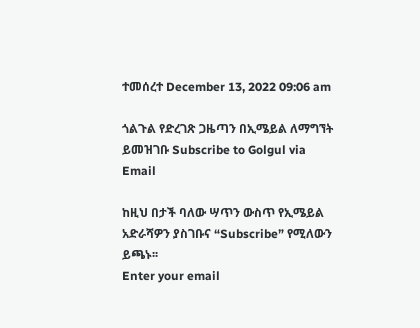ተመሰረተ December 13, 2022 09:06 am

ጎልጉል የድረገጽ ጋዜጣን በኢሜይል ለማግኘት ይመዝገቡ Subscribe to Golgul via Email

ከዚህ በታች ባለው ሣጥን ውስጥ የኢሜይል አድራሻዎን ያስገቡና “Subscribe” የሚለውን ይጫኑ፡፡
Enter your email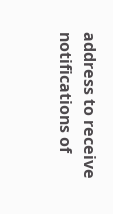address to receive notifications of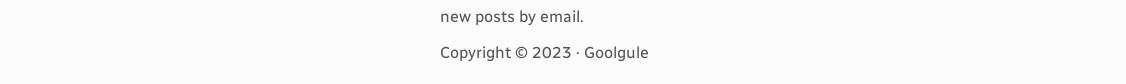new posts by email.

Copyright © 2023 · Goolgule